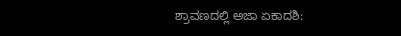ಶ್ರಾವಣದಲ್ಲಿ ಅಜಾ ಏಕಾದಶಿ: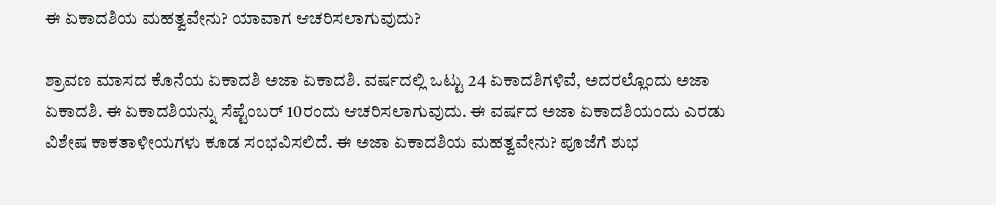ಈ ಏಕಾದಶಿಯ ಮಹತ್ವವೇನು? ಯಾವಾಗ ಆಚರಿಸಲಾಗುವುದು?

ಶ್ರಾವಣ ಮಾಸದ ಕೊನೆಯ ಏಕಾದಶಿ ಅಜಾ ಏಕಾದಶಿ. ವರ್ಷದಲ್ಲಿ ಒಟ್ಟು 24 ಏಕಾದಶಿಗಳಿವೆ, ಅದರಲ್ಲೊಂದು ಅಜಾ ಏಕಾದಶಿ. ಈ ಏಕಾದಶಿಯನ್ನು ಸೆಪ್ಟೆಂಬರ್ 10ರಂದು ಆಚರಿಸಲಾಗುವುದು. ಈ ವರ್ಷದ ಅಜಾ ಏಕಾದಶಿಯಂದು ಎರಡು ವಿಶೇಷ ಕಾಕತಾಳೀಯಗಳು ಕೂಡ ಸಂಭವಿಸಲಿದೆ. ಈ ಅಜಾ ಏಕಾದಶಿಯ ಮಹತ್ವವೇನು? ಪೂಜೆಗೆ ಶುಭ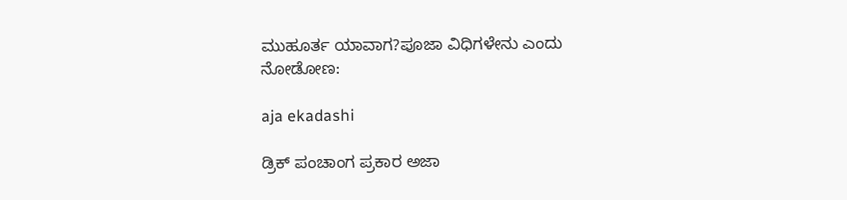ಮುಹೂರ್ತ ಯಾವಾಗ?ಪೂಜಾ ವಿಧಿಗಳೇನು ಎಂದು ನೋಡೋಣ:

aja ekadashi

ಡ್ರಿಕ್ ಪಂಚಾಂಗ ಪ್ರಕಾರ ಅಜಾ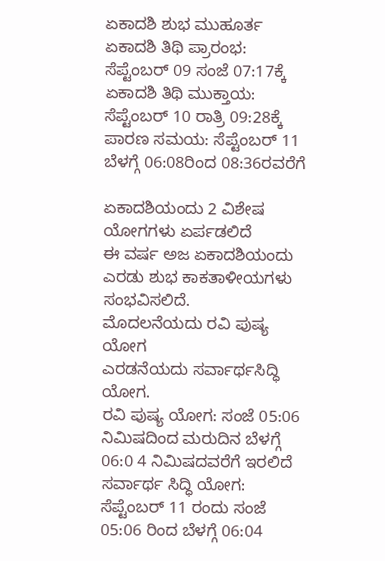ಏಕಾದಶಿ ಶುಭ ಮುಹೂರ್ತ
ಏಕಾದಶಿ ತಿಥಿ ಪ್ರಾರಂಭ: ಸೆಪ್ಟೆಂಬರ್ 09 ಸಂಜೆ 07:17ಕ್ಕೆ
ಏಕಾದಶಿ ತಿಥಿ ಮುಕ್ತಾಯ: ಸೆಪ್ಟೆಂಬರ್ 10 ರಾತ್ರಿ 09:28ಕ್ಕೆ
ಪಾರಣ ಸಮಯ: ಸೆಪ್ಟೆಂಬರ್ 11 ಬೆಳಗ್ಗೆ 06:08ರಿಂದ 08:36ರವರೆಗೆ

ಏಕಾದಶಿಯಂದು 2 ವಿಶೇಷ ಯೋಗಗಳು ಏರ್ಪಡಲಿದೆ
ಈ ವರ್ಷ ಅಜ ಏಕಾದಶಿಯಂದು ಎರಡು ಶುಭ ಕಾಕತಾಳೀಯಗಳು ಸಂಭವಿಸಲಿದೆ.
ಮೊದಲನೆಯದು ರವಿ ಪುಷ್ಯ ಯೋಗ
ಎರಡನೆಯದು ಸರ್ವಾರ್ಥಸಿದ್ಧಿ ಯೋಗ.
ರವಿ ಪುಷ್ಯ ಯೋಗ: ಸಂಜೆ 05:06 ನಿಮಿಷದಿಂದ ಮರುದಿನ ಬೆಳಗ್ಗೆ 06:0 4 ನಿಮಿಷದವರೆಗೆ ಇರಲಿದೆ
ಸರ್ವಾರ್ಥ ಸಿದ್ಧಿ ಯೋಗ: ಸೆಪ್ಟೆಂಬರ್ 11 ರಂದು ಸಂಜೆ 05:06 ರಿಂದ ಬೆಳಗ್ಗೆ 06:04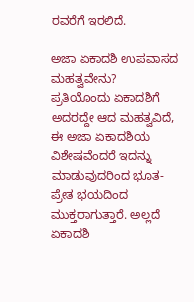ರವರೆಗೆ ಇರಲಿದೆ.

ಅಜಾ ಏಕಾದಶಿ ಉಪವಾಸದ ಮಹತ್ವವೇನು?
ಪ್ರತಿಯೊಂದು ಏಕಾದಶಿಗೆ ಅದರದ್ದೇ ಆದ ಮಹತ್ವವಿದೆ, ಈ ಅಜಾ ಏಕಾದಶಿಯ ವಿಶೇಷವೆಂದರೆ ಇದನ್ನು ಮಾಡುವುದರಿಂದ ಭೂತ-ಪ್ರೇತ ಭಯದಿಂದ ಮುಕ್ತರಾಗುತ್ತಾರೆ. ಅಲ್ಲದೆ ಏಕಾದಶಿ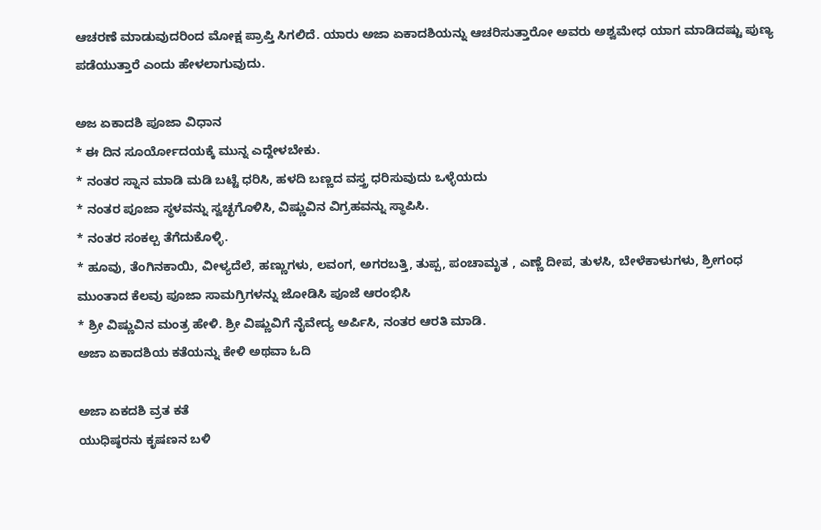ಆಚರಣೆ ಮಾಡುವುದರಿಂದ ಮೋಕ್ಷ ಪ್ರಾಪ್ತಿ ಸಿಗಲಿದೆ. ಯಾರು ಅಜಾ ಏಕಾದಶಿಯನ್ನು ಆಚರಿಸುತ್ತಾರೋ ಅವರು ಅಶ್ವಮೇಧ ಯಾಗ ಮಾಡಿದಷ್ಟು ಪುಣ್ಯ ಪಡೆಯುತ್ತಾರೆ ಎಂದು ಹೇಳಲಾಗುವುದು.

ಅಜ ಏಕಾದಶಿ ಪೂಜಾ ವಿಧಾನ
* ಈ ದಿನ ಸೂರ್ಯೋದಯಕ್ಕೆ ಮುನ್ನ ಎದ್ದೇಳಬೇಕು.
* ನಂತರ ಸ್ನಾನ ಮಾಡಿ ಮಡಿ ಬಟ್ಟೆ ಧರಿಸಿ, ಹಳದಿ ಬಣ್ಣದ ವಸ್ತ್ರ ಧರಿಸುವುದು ಒಳ್ಳೆಯದು
* ನಂತರ ಪೂಜಾ ಸ್ಥಳವನ್ನು ಸ್ವಚ್ಛಗೊಳಿಸಿ, ವಿಷ್ಣುವಿನ ವಿಗ್ರಹವನ್ನು ಸ್ಥಾಪಿಸಿ.
* ನಂತರ ಸಂಕಲ್ಪ ತೆಗೆದುಕೊಳ್ಳಿ.
* ಹೂವು, ತೆಂಗಿನಕಾಯಿ, ವೀಳ್ಯದೆಲೆ, ಹಣ್ಣುಗಳು, ಲವಂಗ, ಅಗರಬತ್ತಿ, ತುಪ್ಪ, ಪಂಚಾಮೃತ , ಎಣ್ಣೆ ದೀಪ, ತುಳಸಿ, ಬೇಳೆಕಾಳುಗಳು, ಶ್ರೀಗಂಧ ಮುಂತಾದ ಕೆಲವು ಪೂಜಾ ಸಾಮಗ್ರಿಗಳನ್ನು ಜೋಡಿಸಿ ಪೂಜೆ ಆರಂಭಿಸಿ
* ಶ್ರೀ ವಿಷ್ಣುವಿನ ಮಂತ್ರ ಹೇಳಿ. ಶ್ರೀ ವಿಷ್ಣುವಿಗೆ ನೈವೇದ್ಯ ಅರ್ಪಿಸಿ, ನಂತರ ಆರತಿ ಮಾಡಿ.
ಅಜಾ ಏಕಾದಶಿಯ ಕತೆಯನ್ನು ಕೇಳಿ ಅಥವಾ ಓದಿ

ಅಜಾ ಏಕದಶಿ ವ್ರತ ಕತೆ
ಯುಧಿಷ್ಠರನು ಕೃಷಣನ ಬಳಿ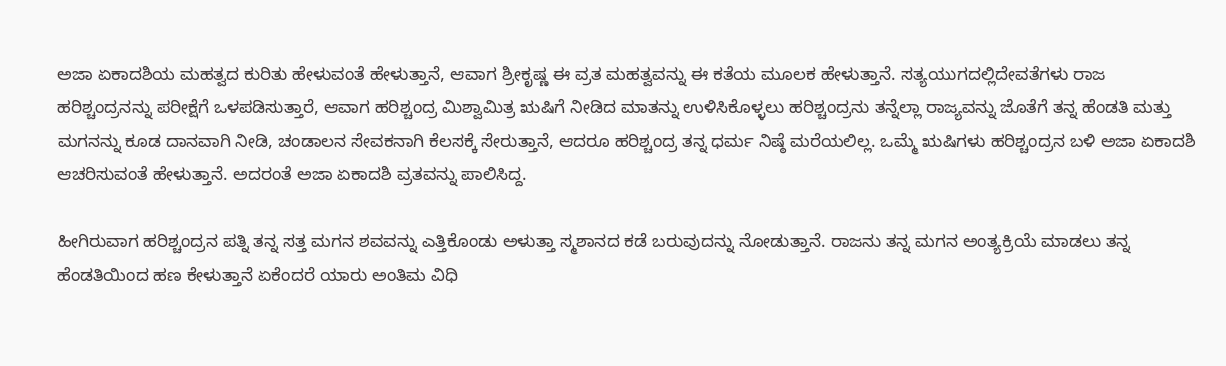ಅಜಾ ಏಕಾದಶಿಯ ಮಹತ್ವದ ಕುರಿತು ಹೇಳುವಂತೆ ಹೇಳುತ್ತಾನೆ, ಆವಾಗ ಶ್ರೀಕೃಷ್ಣ ಈ ವ್ರತ ಮಹತ್ವವನ್ನು ಈ ಕತೆಯ ಮೂಲಕ ಹೇಳುತ್ತಾನೆ. ಸತ್ಯಯುಗದಲ್ಲಿದೇವತೆಗಳು ರಾಜ ಹರಿಶ್ಚಂದ್ರನನ್ನು ಪರೀಕ್ಷೆಗೆ ಒಳಪಡಿಸುತ್ತಾರೆ, ಆವಾಗ ಹರಿಶ್ಚಂದ್ರ ಮಿಶ್ವಾಮಿತ್ರ ಋಷಿಗೆ ನೀಡಿದ ಮಾತನ್ನು ಉಳಿಸಿಕೊಳ್ಳಲು ಹರಿಶ್ಚಂದ್ರನು ತನ್ನೆಲ್ಲಾ ರಾಜ್ಯವನ್ನು ಜೊತೆಗೆ ತನ್ನ ಹೆಂಡತಿ ಮತ್ತು ಮಗನನ್ನು ಕೂಡ ದಾನವಾಗಿ ನೀಡಿ, ಚಂಡಾಲನ ಸೇವಕನಾಗಿ ಕೆಲಸಕ್ಕೆ ಸೇರುತ್ತಾನೆ, ಆದರೂ ಹರಿಶ್ಚಂದ್ರ ತನ್ನ ಧರ್ಮ ನಿಷ್ಠೆ ಮರೆಯಲಿಲ್ಲ. ಒಮ್ಮೆ ಋಷಿಗಳು ಹರಿಶ್ಚಂದ್ರನ ಬಳಿ ಅಜಾ ಏಕಾದಶಿ ಆಚರಿಸುವಂತೆ ಹೇಳುತ್ತಾನೆ. ಅದರಂತೆ ಅಜಾ ಏಕಾದಶಿ ವ್ರತವನ್ನು ಪಾಲಿಸಿದ್ದ.

ಹೀಗಿರುವಾಗ ಹರಿಶ್ಚಂದ್ರನ ಪತ್ನಿ ತನ್ನ ಸತ್ತ ಮಗನ ಶವವನ್ನು ಎತ್ತಿಕೊಂಡು ಅಳುತ್ತಾ ಸ್ಮಶಾನದ ಕಡೆ ಬರುವುದನ್ನು ನೋಡುತ್ತಾನೆ. ರಾಜನು ತನ್ನ ಮಗನ ಅಂತ್ಯಕ್ರಿಯೆ ಮಾಡಲು ತನ್ನ ಹೆಂಡತಿಯಿಂದ ಹಣ ಕೇಳುತ್ತಾನೆ ಏಕೆಂದರೆ ಯಾರು ಅಂತಿಮ ವಿಧಿ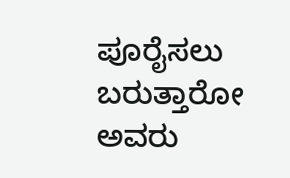ಪೂರೈಸಲು ಬರುತ್ತಾರೋ ಅವರು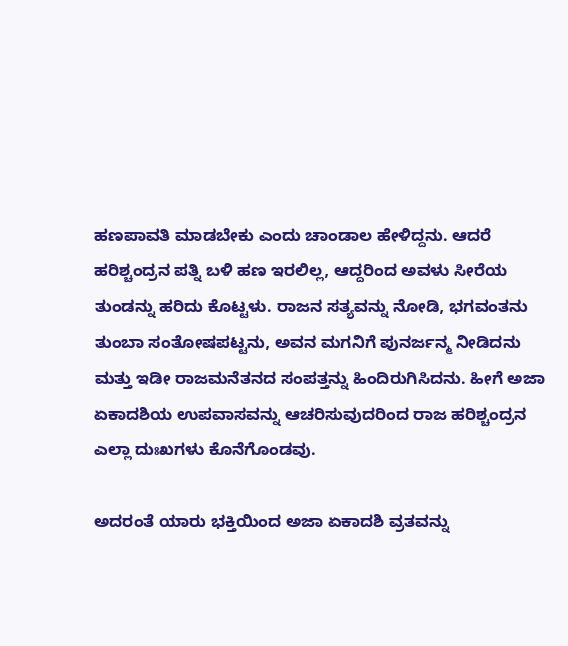ಹಣಪಾವತಿ ಮಾಡಬೇಕು ಎಂದು ಚಾಂಡಾಲ ಹೇಳಿದ್ದನು. ಆದರೆ ಹರಿಶ್ಚಂದ್ರನ ಪತ್ನಿ ಬಳಿ ಹಣ ಇರಲಿಲ್ಲ, ಆದ್ದರಿಂದ ಅವಳು ಸೀರೆಯ ತುಂಡನ್ನು ಹರಿದು ಕೊಟ್ಟಳು. ರಾಜನ ಸತ್ಯವನ್ನು ನೋಡಿ, ಭಗವಂತನು ತುಂಬಾ ಸಂತೋಷಪಟ್ಟನು, ಅವನ ಮಗನಿಗೆ ಪುನರ್ಜನ್ಮ ನೀಡಿದನು ಮತ್ತು ಇಡೀ ರಾಜಮನೆತನದ ಸಂಪತ್ತನ್ನು ಹಿಂದಿರುಗಿಸಿದನು. ಹೀಗೆ ಅಜಾ ಏಕಾದಶಿಯ ಉಪವಾಸವನ್ನು ಆಚರಿಸುವುದರಿಂದ ರಾಜ ಹರಿಶ್ಚಂದ್ರನ ಎಲ್ಲಾ ದುಃಖಗಳು ಕೊನೆಗೊಂಡವು.

ಅದರಂತೆ ಯಾರು ಭಕ್ತಿಯಿಂದ ಅಜಾ ಏಕಾದಶಿ ವ್ರತವನ್ನು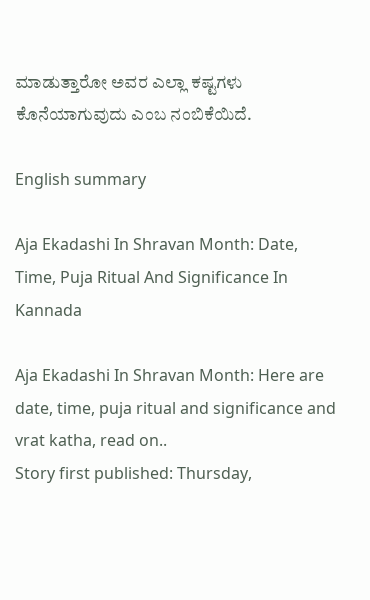ಮಾಡುತ್ತಾರೋ ಅವರ ಎಲ್ಲಾ ಕಷ್ಟಗಳು ಕೊನೆಯಾಗುವುದು ಎಂಬ ನಂಬಿಕೆಯಿದೆ.

English summary

Aja Ekadashi In Shravan Month: Date, Time, Puja Ritual And Significance In Kannada

Aja Ekadashi In Shravan Month: Here are date, time, puja ritual and significance and vrat katha, read on..
Story first published: Thursday,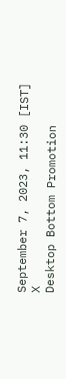September 7, 2023, 11:30 [IST]
X
Desktop Bottom Promotion